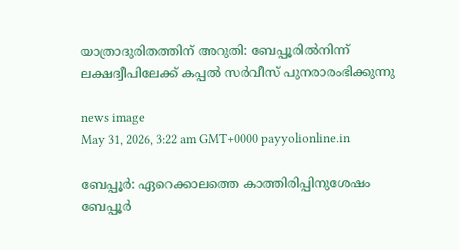യാത്രാദുരിതത്തിന് അറുതി: ബേപ്പൂരിൽനിന്ന് ലക്ഷദ്വീപിലേക്ക് കപ്പൽ സർവീസ് പുനരാരംഭിക്കുന്നു

news image
May 31, 2026, 3:22 am GMT+0000 payyolionline.in

ബേപ്പൂർ: ഏറെക്കാലത്തെ കാത്തിരിപ്പിനുശേഷം ബേപ്പൂർ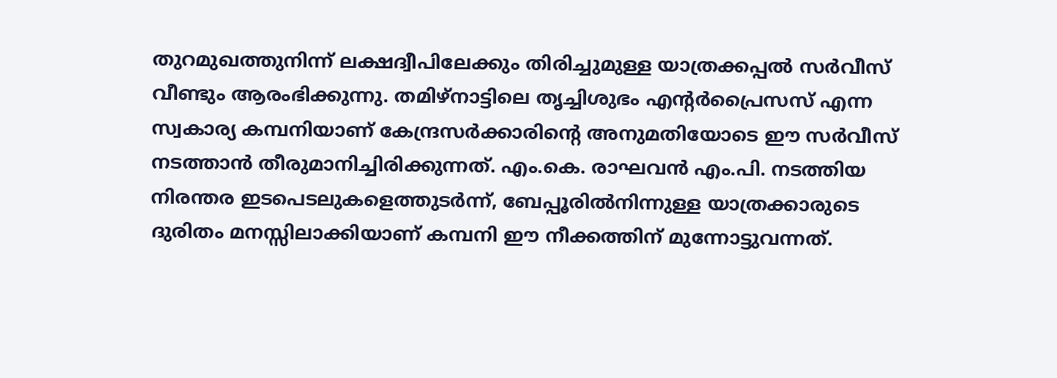തുറമുഖത്തുനിന്ന് ലക്ഷദ്വീപിലേക്കും തിരിച്ചുമുള്ള യാത്രക്കപ്പൽ സർവീസ് വീണ്ടും ആരംഭിക്കുന്നു. തമിഴ്‌നാട്ടിലെ തൃച്ചിശുഭം എന്റർപ്രൈസസ് എന്ന സ്വകാര്യ കമ്പനിയാണ് കേന്ദ്രസർക്കാരിൻ്റെ അനുമതിയോടെ ഈ സർവീസ് നടത്താൻ തീരുമാനിച്ചിരിക്കുന്നത്. എം.കെ. രാഘവൻ എം.പി. നടത്തിയ നിരന്തര ഇടപെടലുകളെത്തുടർന്ന്, ബേപ്പൂരിൽനിന്നുള്ള യാത്രക്കാരുടെ ദുരിതം മനസ്സിലാക്കിയാണ് കമ്പനി ഈ നീക്കത്തിന് മുന്നോട്ടുവന്നത്.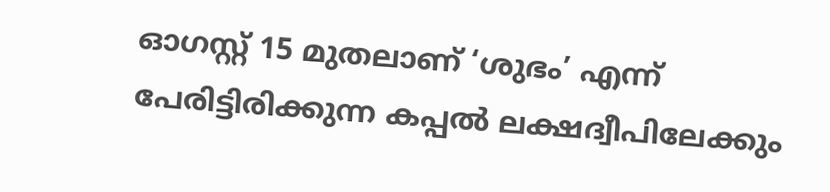ഓഗസ്റ്റ് 15 മുതലാണ് ‘ശുഭം’ എന്ന് പേരിട്ടിരിക്കുന്ന കപ്പൽ ലക്ഷദ്വീപിലേക്കും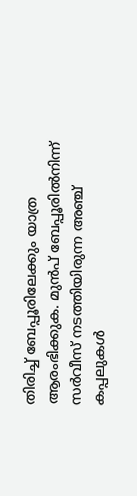തിരിച്ച് ബേപ്പൂരിലേക്കും യാത്ര ആരംഭിക്കുക. മുൻപ് ബേപ്പൂരിൽനിന്ന് സർവീസ് നടത്തിയിരുന്ന അഞ്ച് കപ്പലുകൾ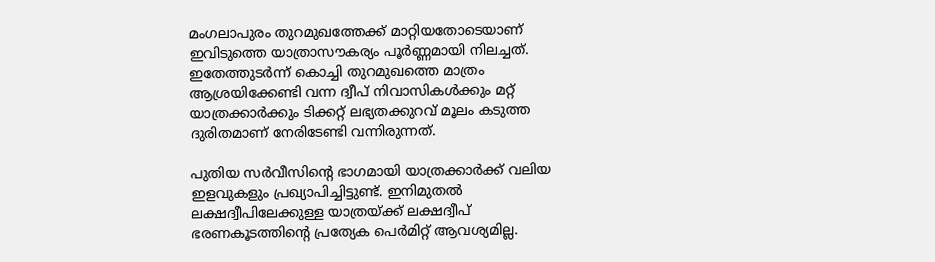മംഗലാപുരം തുറമുഖത്തേക്ക് മാറ്റിയതോടെയാണ് ഇവിടുത്തെ യാത്രാസൗകര്യം പൂർണ്ണമായി നിലച്ചത്. ഇതേത്തുടർന്ന് കൊച്ചി തുറമുഖത്തെ മാത്രം ആശ്രയിക്കേണ്ടി വന്ന ദ്വീപ് നിവാസികൾക്കും മറ്റ് യാത്രക്കാർക്കും ടിക്കറ്റ് ലഭ്യതക്കുറവ് മൂലം കടുത്ത ദുരിതമാണ് നേരിടേണ്ടി വന്നിരുന്നത്.

പുതിയ സർവീസിന്റെ ഭാഗമായി യാത്രക്കാർക്ക് വലിയ ഇളവുകളും പ്രഖ്യാപിച്ചിട്ടുണ്ട്. ഇനിമുതൽ ലക്ഷദ്വീപിലേക്കുള്ള യാത്രയ്ക്ക് ലക്ഷദ്വീപ് ഭരണകൂടത്തിൻ്റെ പ്രത്യേക പെർമിറ്റ് ആവശ്യമില്ല.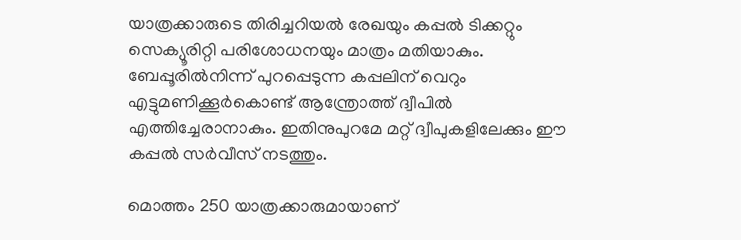യാത്രക്കാരുടെ തിരിച്ചറിയൽ രേഖയും കപ്പൽ ടിക്കറ്റും സെക്യൂരിറ്റി പരിശോധനയും മാത്രം മതിയാകും. ബേപ്പൂരിൽനിന്ന് പുറപ്പെടുന്ന കപ്പലിന് വെറും എട്ടുമണിക്കൂർകൊണ്ട് ആന്ത്രോത്ത് ദ്വീപിൽ എത്തിച്ചേരാനാകും. ഇതിനുപുറമേ മറ്റ് ദ്വീപുകളിലേക്കും ഈ കപ്പൽ സർവീസ് നടത്തും.

മൊത്തം 250 യാത്രക്കാരുമായാണ്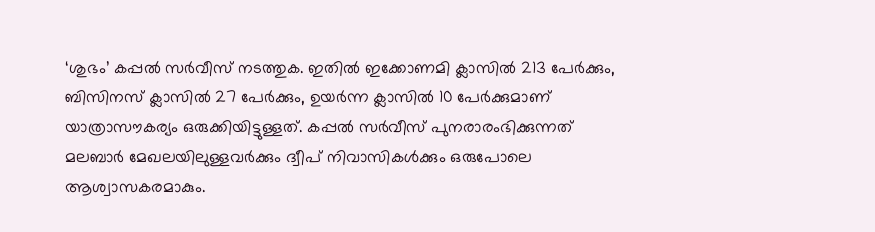‘ശുഭം’ കപ്പൽ സർവീസ് നടത്തുക. ഇതിൽ ഇക്കോണമി ക്ലാസിൽ 213 പേർക്കും, ബിസിനസ് ക്ലാസിൽ 27 പേർക്കും, ഉയർന്ന ക്ലാസിൽ 10 പേർക്കുമാണ് യാത്രാസൗകര്യം ഒരുക്കിയിട്ടുള്ളത്. കപ്പൽ സർവീസ് പുനരാരംഭിക്കുന്നത് മലബാർ മേഖലയിലുള്ളവർക്കും ദ്വീപ് നിവാസികൾക്കും ഒരുപോലെ ആശ്വാസകരമാകും.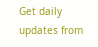Get daily updates from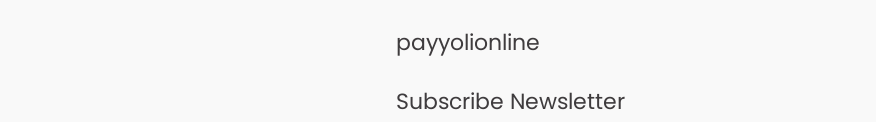payyolionline

Subscribe Newsletter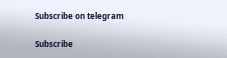Subscribe on telegram

Subscribe